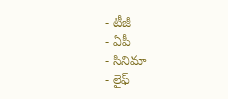- టీజీ
- ఏపీ
- సినిమా
- లైఫ్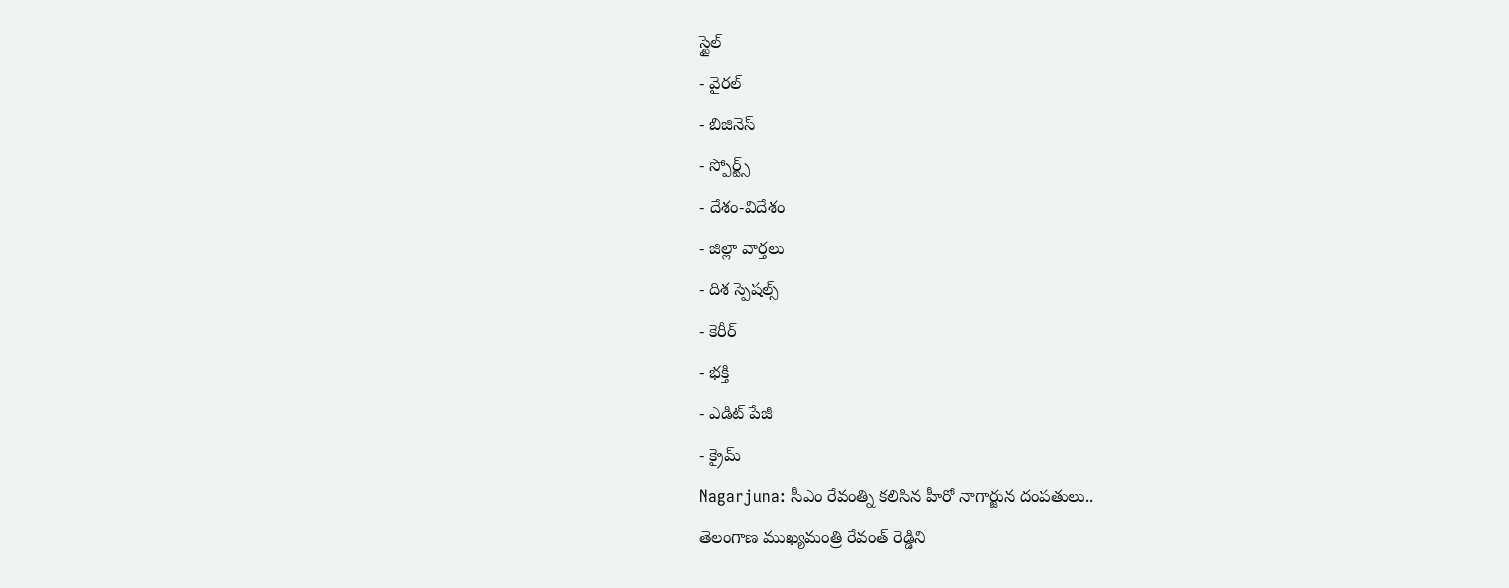స్టైల్
- వైరల్
- బిజినెస్
- స్పోర్ట్స్
- దేశం-విదేశం
- జిల్లా వార్తలు
- దిశ స్పెషల్స్
- కెరీర్
- భక్తి
- ఎడిట్ పేజీ
- క్రైమ్
Nagarjuna: సీఎం రేవంత్ని కలిసిన హీరో నాగార్జున దంపతులు..
తెలంగాణ ముఖ్యమంత్రి రేవంత్ రెడ్డిని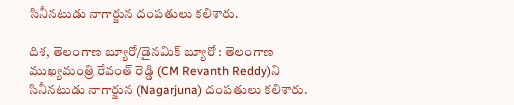సినీనటుడు నాగార్జున దంపతులు కలిశారు.

దిశ, తెలంగాణ బ్యూరో/డైనమిక్ బ్యూరో : తెలంగాణ ముఖ్యమంత్రి రేవంత్ రెడ్డి (CM Revanth Reddy)ని సినీనటుడు నాగార్జున (Nagarjuna) దంపతులు కలిశారు.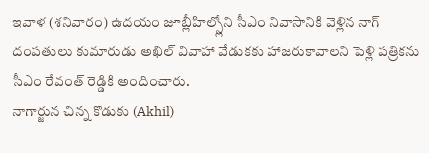ఇవాళ (శనివారం) ఉదయం జూబ్లీహిల్స్లోని సీఎం నివాసానికి వెళ్లిన నాగ్ దంపతులు కుమారుడు అఖిల్ వివాహా వేడుకకు హాజరుకావాలని పెళ్లి పత్రికను సీఎం రేవంత్ రెడ్డికి అందించారు.
నాగార్జున చిన్న కొడుకు (Akhil)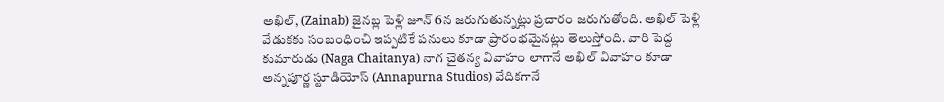అఖిల్, (Zainab) జైనబ్ల పెళ్లి జూన్ 6న జరుగుతున్నట్లు ప్రచారం జరుగుతోంది. అఖిల్ పెళ్లి వేడుకకు సంబంధించి ఇప్పటికే పనులు కూడా ప్రారంభమైనట్లు తెలుస్తోంది. వారి పెద్ద కుమారుడు (Naga Chaitanya) నాగ చైతన్య వివాహం లాగానే అఖిల్ వివాహం కూడా అన్నపూర్ణ స్టూడియోస్ (Annapurna Studios) వేదికగానే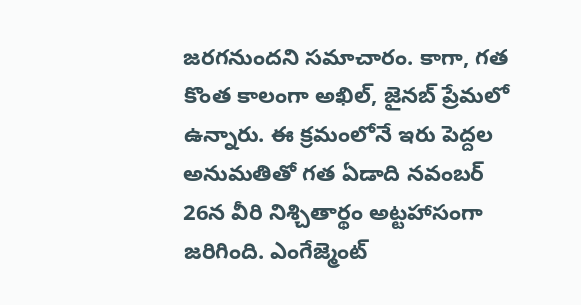జరగనుందని సమాచారం. కాగా, గత కొంత కాలంగా అఖిల్, జైనబ్ ప్రేమలో ఉన్నారు. ఈ క్రమంలోనే ఇరు పెద్దల అనుమతితో గత ఏడాది నవంబర్ 26న వీరి నిశ్చితార్థం అట్టహాసంగా జరిగింది. ఎంగేజ్మెంట్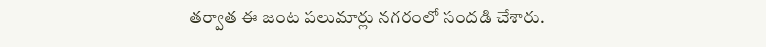తర్వాత ఈ జంట పలుమార్లు నగరంలో సందడి చేశారు.